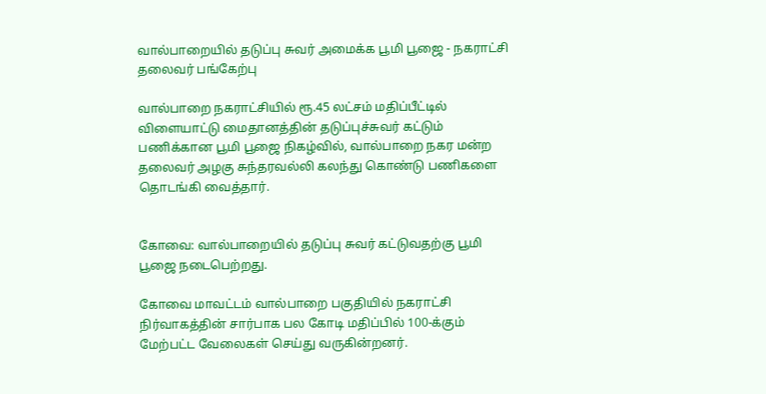வால்பாறையில் தடுப்பு சுவர் அமைக்க பூமி பூஜை - நகராட்சி தலைவர் பங்கேற்பு

வால்பாறை நகராட்சியில் ரூ.45 லட்சம் மதிப்பீட்டில் விளையாட்டு மைதானத்தின் தடுப்புச்சுவர் கட்டும் பணிக்கான பூமி பூஜை நிகழ்வில், வால்பாறை நகர மன்ற தலைவர் அழகு சுந்தரவல்லி கலந்து கொண்டு பணிகளை தொடங்கி வைத்தார்.


கோவை: வால்பாறையில் தடுப்பு சுவர் கட்டுவதற்கு பூமி பூஜை நடைபெற்றது.

கோவை மாவட்டம் வால்பாறை பகுதியில் நகராட்சி நிர்வாகத்தின் சார்பாக பல கோடி மதிப்பில் 100-க்கும் மேற்பட்ட வேலைகள் செய்து வருகின்றனர்.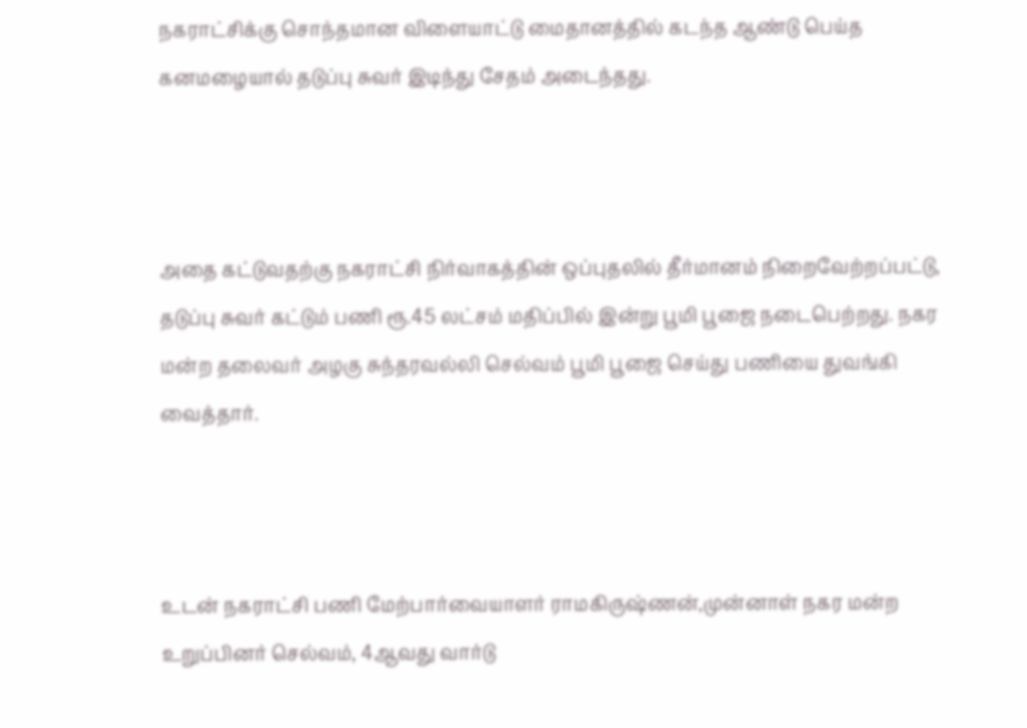நகராட்சிக்கு சொந்தமான விளையாட்டு மைதானத்தில் கடந்த ஆண்டு பெய்த கனமழையால் தடுப்பு சுவர் இடிந்து சேதம் அடைந்தது.



அதை கட்டுவதற்கு நகராட்சி நிர்வாகத்தின் ஒப்புதலில் தீர்மானம் நிறைவேற்றப்பட்டு, தடுப்பு சுவர் கட்டும் பணி ரூ.45 லட்சம் மதிப்பில் இன்று பூமி பூஜை நடைபெற்றது. நகர மன்ற தலைவர் அழகு சுந்தரவல்லி செல்வம் பூமி பூஜை செய்து பணியை துவங்கி வைத்தார்.



உடன் நகராட்சி பணி மேற்பார்வையாளர் ராமகிருஷ்ணன்,முன்னாள் நகர மன்ற உறுப்பினர் செல்வம், 4ஆவது வார்டு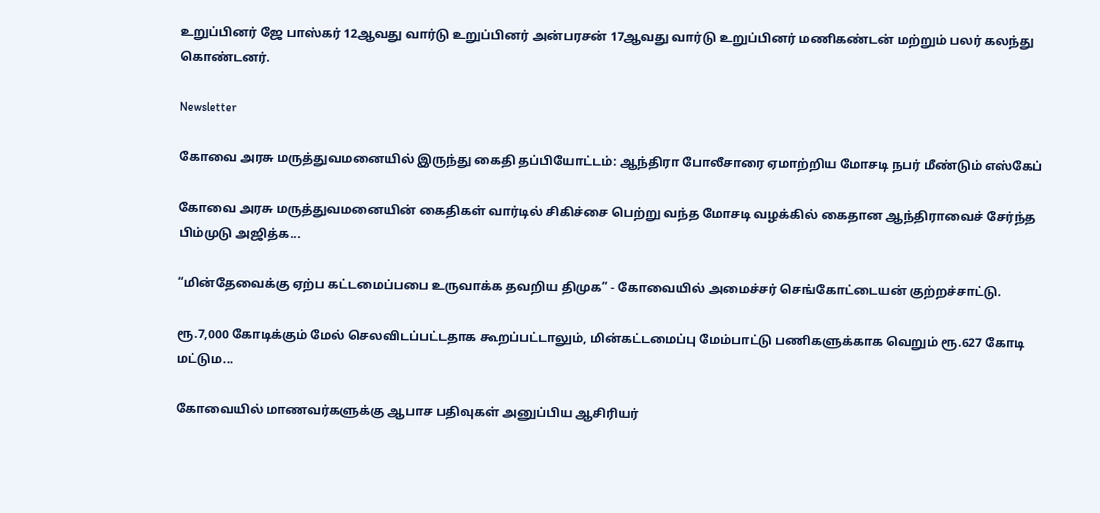உறுப்பினர் ஜே பாஸ்கர் 12ஆவது வார்டு உறுப்பினர் அன்பரசன் 17ஆவது வார்டு உறுப்பினர் மணிகண்டன் மற்றும் பலர் கலந்து கொண்டனர்.

Newsletter

கோவை அரசு மருத்துவமனையில் இருந்து கைதி தப்பியோட்டம்: ஆந்திரா போலீசாரை ஏமாற்றிய மோசடி நபர் மீண்டும் எஸ்கேப்

கோவை அரசு மருத்துவமனையின் கைதிகள் வார்டில் சிகிச்சை பெற்று வந்த மோசடி வழக்கில் கைதான ஆந்திராவைச் சேர்ந்த பிம்முடு அஜித்க...

“மின்தேவைக்கு ஏற்ப கட்டமைப்பபை உருவாக்க தவறிய திமுக” - கோவையில் அமைச்சர் செங்கோட்டையன் குற்றச்சாட்டு.

ரூ.7,000 கோடிக்கும் மேல் செலவிடப்பட்டதாக கூறப்பட்டாலும், மின்கட்டமைப்பு மேம்பாட்டு பணிகளுக்காக வெறும் ரூ.627 கோடி மட்டும...

கோவையில் மாணவர்களுக்கு ஆபாச பதிவுகள் அனுப்பிய ஆசிரியர்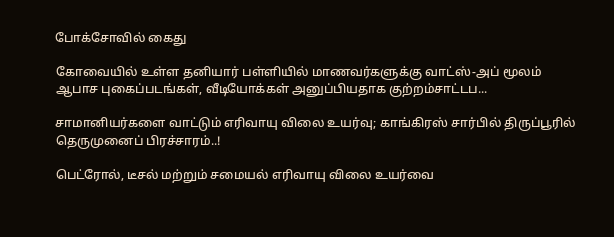போக்சோவில் கைது

கோவையில் உள்ள தனியார் பள்ளியில் மாணவர்களுக்கு வாட்ஸ்-அப் மூலம் ஆபாச புகைப்படங்கள், வீடியோக்கள் அனுப்பியதாக குற்றம்சாட்டப...

சாமானியர்களை வாட்டும் எரிவாயு விலை உயர்வு; காங்கிரஸ் சார்பில் திருப்பூரில் தெருமுனைப் பிரச்சாரம்..!

பெட்ரோல், டீசல் மற்றும் சமையல் எரிவாயு விலை உயர்வை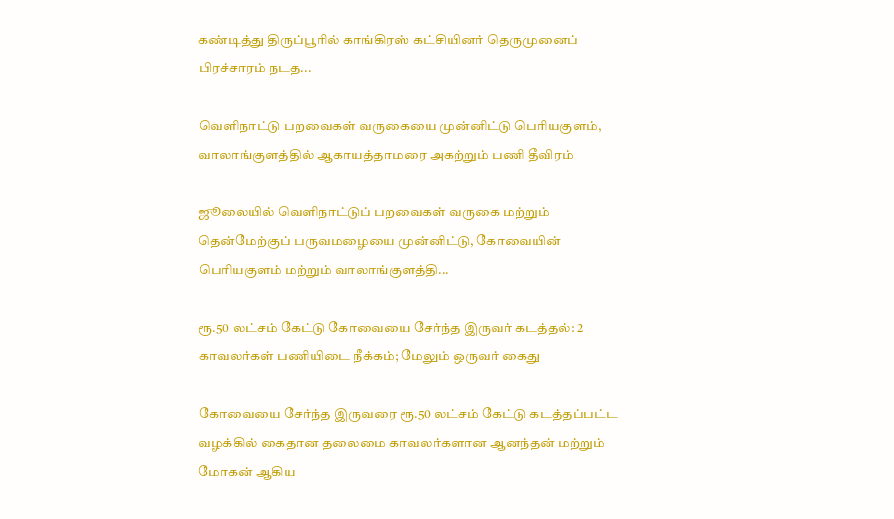கண்டித்து திருப்பூரில் காங்கிரஸ் கட்சியினர் தெருமுனைப் பிரச்சாரம் நடத...

வெளிநாட்டு பறவைகள் வருகையை முன்னிட்டு பெரியகுளம், வாலாங்குளத்தில் ஆகாயத்தாமரை அகற்றும் பணி தீவிரம்

ஜூலையில் வெளிநாட்டுப் பறவைகள் வருகை மற்றும் தென்மேற்குப் பருவமழையை முன்னிட்டு, கோவையின் பெரியகுளம் மற்றும் வாலாங்குளத்தி...

ரூ.50 லட்சம் கேட்டு கோவையை சேர்ந்த இருவர் கடத்தல்: 2 காவலர்கள் பணியிடை நீக்கம்; மேலும் ஒருவர் கைது

கோவையை சேர்ந்த இருவரை ரூ.50 லட்சம் கேட்டு கடத்தப்பட்ட வழக்கில் கைதான தலைமை காவலர்களான ஆனந்தன் மற்றும் மோகன் ஆகிய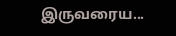இருவரைய...